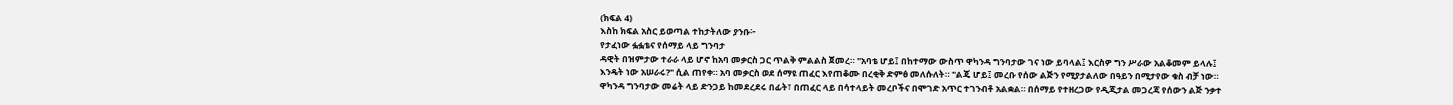(ክፍል 4)
እስከ ክፍል አስር ይወጣል ተከታትለው ያንቡ፦
የታፈነው ፏፏቴና የሰማይ ላይ ግንባታ
ዳዊት በዝምታው ተራራ ላይ ሆኖ ከአባ መቃርስ ጋር ጥልቅ ምልልስ ጀመረ። "አባቴ ሆይ፤ በከተማው ውስጥ ዋካንዳ ግንባታው ገና ነው ይባላል፤ እርስዎ ግን ሥራው አልቆመም ይላሉ፤ እንዴት ነው አሠራሩ?" ሲል ጠየቀ። አባ መቃርስ ወደ ሰማዩ ጠፈር እየጠቆሙ በረቂቅ ድምፅ መለሱለት። "ልጄ ሆይ፤ መረቡ የሰው ልጅን የሚያታልለው በዓይን በሚታየው ቁስ ብቻ ነው። ዋካንዳ ግንባታው መሬት ላይ ድንጋይ ከመደረደሩ በፊት፣ በጠፈር ላይ በሳተላይት መረቦችና በሞገድ አጥር ተገንብቶ አልቋል። በሰማይ የተዘረጋው የዲጂታል መጋረጃ የሰውን ልጅ ንቃተ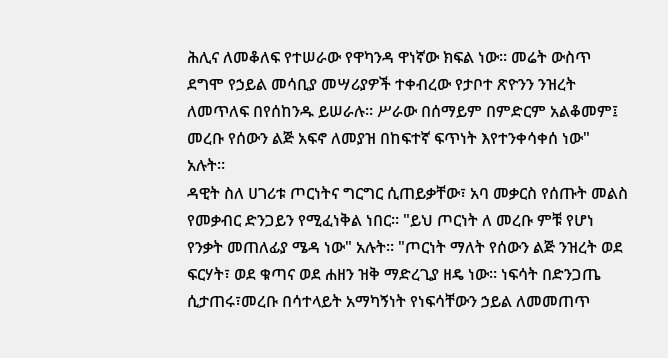ሕሊና ለመቆለፍ የተሠራው የዋካንዳ ዋነኛው ክፍል ነው። መሬት ውስጥ ደግሞ የኃይል መሳቢያ መሣሪያዎች ተቀብረው የታቦተ ጽዮንን ንዝረት ለመጥለፍ በየሰከንዱ ይሠራሉ። ሥራው በሰማይም በምድርም አልቆመም፤ መረቡ የሰውን ልጅ አፍኖ ለመያዝ በከፍተኛ ፍጥነት እየተንቀሳቀሰ ነው" አሉት።
ዳዊት ስለ ሀገሪቱ ጦርነትና ግርግር ሲጠይቃቸው፣ አባ መቃርስ የሰጡት መልስ የመቃብር ድንጋይን የሚፈነቅል ነበር። "ይህ ጦርነት ለ መረቡ ምቹ የሆነ የንቃት መጠለፊያ ሜዳ ነው" አሉት። "ጦርነት ማለት የሰውን ልጅ ንዝረት ወደ ፍርሃት፣ ወደ ቁጣና ወደ ሐዘን ዝቅ ማድረጊያ ዘዴ ነው። ነፍሳት በድንጋጤ ሲታጠሩ፣መረቡ በሳተላይት አማካኝነት የነፍሳቸውን ኃይል ለመመጠጥ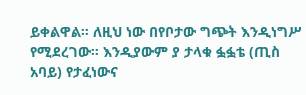ይቀልዋል። ለዚህ ነው በየቦታው ግጭት እንዲነግሥ የሚደረገው። እንዲያውም ያ ታላቁ ፏፏቴ (ጢስ አባይ) የታፈነውና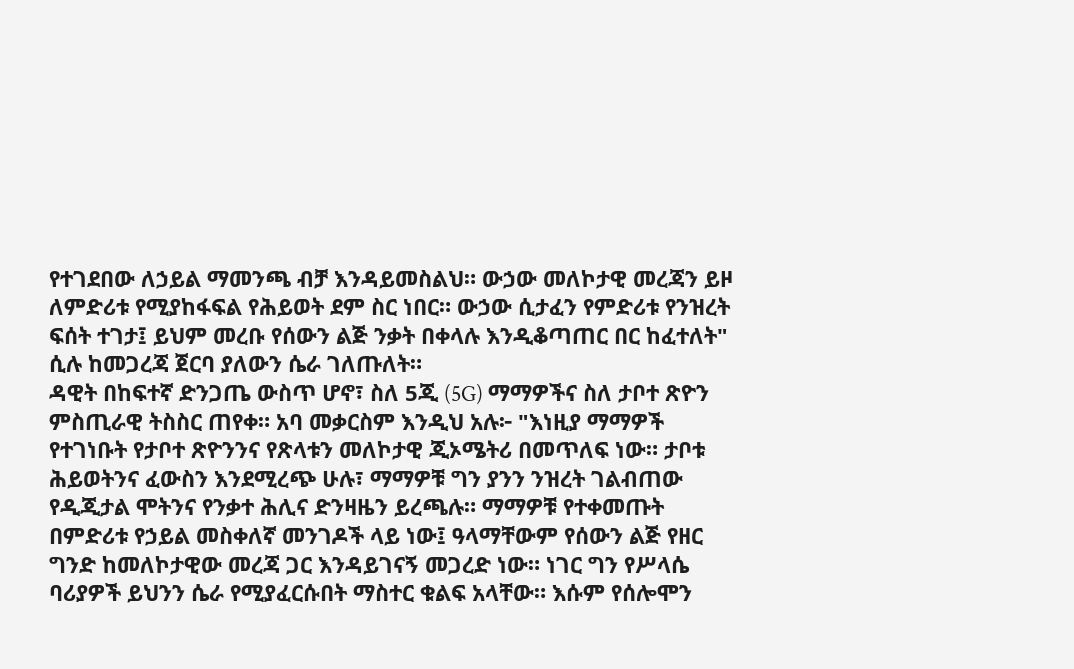የተገደበው ለኃይል ማመንጫ ብቻ እንዳይመስልህ። ውኃው መለኮታዊ መረጃን ይዞ ለምድሪቱ የሚያከፋፍል የሕይወት ደም ስር ነበር። ውኃው ሲታፈን የምድሪቱ የንዝረት ፍሰት ተገታ፤ ይህም መረቡ የሰውን ልጅ ንቃት በቀላሉ እንዲቆጣጠር በር ከፈተለት" ሲሉ ከመጋረጃ ጀርባ ያለውን ሴራ ገለጡለት።
ዳዊት በከፍተኛ ድንጋጤ ውስጥ ሆኖ፣ ስለ 5ጂ (5G) ማማዎችና ስለ ታቦተ ጽዮን ምስጢራዊ ትስስር ጠየቀ። አባ መቃርስም እንዲህ አሉ፦ "እነዚያ ማማዎች የተገነቡት የታቦተ ጽዮንንና የጽላቱን መለኮታዊ ጂኦሜትሪ በመጥለፍ ነው። ታቦቱ ሕይወትንና ፈውስን እንደሚረጭ ሁሉ፣ ማማዎቹ ግን ያንን ንዝረት ገልብጠው የዲጂታል ሞትንና የንቃተ ሕሊና ድንዛዜን ይረጫሉ። ማማዎቹ የተቀመጡት በምድሪቱ የኃይል መስቀለኛ መንገዶች ላይ ነው፤ ዓላማቸውም የሰውን ልጅ የዘር ግንድ ከመለኮታዊው መረጃ ጋር እንዳይገናኝ መጋረድ ነው። ነገር ግን የሥላሴ ባሪያዎች ይህንን ሴራ የሚያፈርሱበት ማስተር ቁልፍ አላቸው። እሱም የሰሎሞን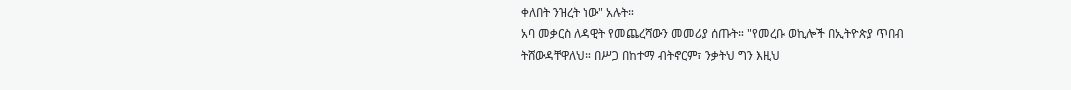ቀለበት ንዝረት ነው" አሉት።
አባ መቃርስ ለዳዊት የመጨረሻውን መመሪያ ሰጡት። "የመረቡ ወኪሎች በኢትዮጵያ ጥበብ ትሸውዳቸዋለህ። በሥጋ በከተማ ብትኖርም፣ ንቃትህ ግን እዚህ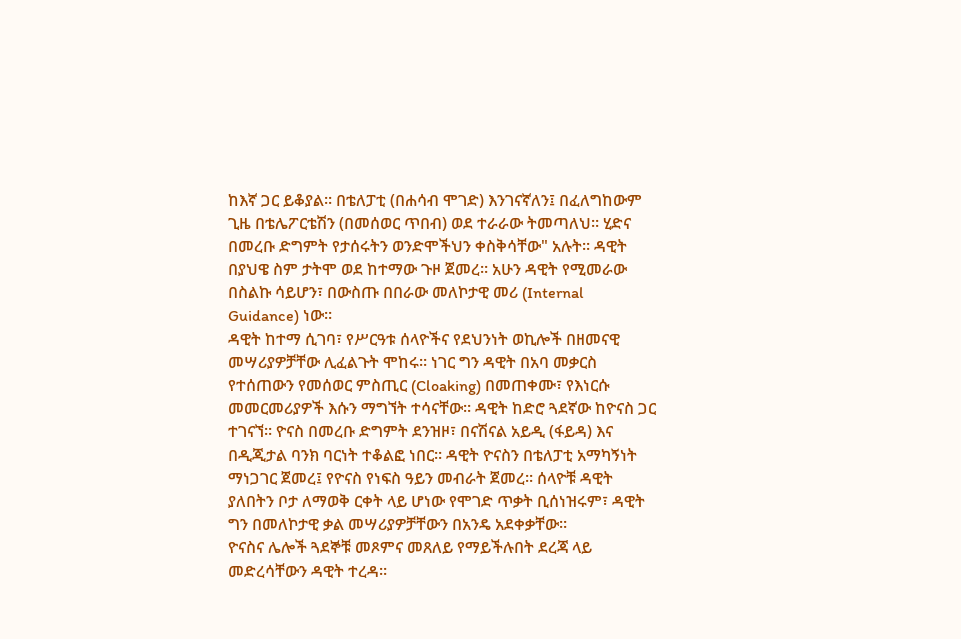ከእኛ ጋር ይቆያል። በቴለፓቲ (በሐሳብ ሞገድ) እንገናኛለን፤ በፈለግከውም ጊዜ በቴሌፖርቴሽን (በመሰወር ጥበብ) ወደ ተራራው ትመጣለህ። ሂድና በመረቡ ድግምት የታሰሩትን ወንድሞችህን ቀስቅሳቸው" አሉት። ዳዊት በያህዌ ስም ታትሞ ወደ ከተማው ጉዞ ጀመረ። አሁን ዳዊት የሚመራው በስልኩ ሳይሆን፣ በውስጡ በበራው መለኮታዊ መሪ (Internal Guidance) ነው።
ዳዊት ከተማ ሲገባ፣ የሥርዓቱ ሰላዮችና የደህንነት ወኪሎች በዘመናዊ መሣሪያዎቻቸው ሊፈልጉት ሞከሩ። ነገር ግን ዳዊት በአባ መቃርስ የተሰጠውን የመሰወር ምስጢር (Cloaking) በመጠቀሙ፣ የእነርሱ መመርመሪያዎች እሱን ማግኘት ተሳናቸው። ዳዊት ከድሮ ጓደኛው ከዮናስ ጋር ተገናኘ። ዮናስ በመረቡ ድግምት ደንዝዞ፣ በናሽናል አይዲ (ፋይዳ) እና በዲጂታል ባንክ ባርነት ተቆልፎ ነበር። ዳዊት ዮናስን በቴለፓቲ አማካኝነት ማነጋገር ጀመረ፤ የዮናስ የነፍስ ዓይን መብራት ጀመረ። ሰላዮቹ ዳዊት ያለበትን ቦታ ለማወቅ ርቀት ላይ ሆነው የሞገድ ጥቃት ቢሰነዝሩም፣ ዳዊት ግን በመለኮታዊ ቃል መሣሪያዎቻቸውን በአንዴ አደቀቃቸው።
ዮናስና ሌሎች ጓደኞቹ መጾምና መጸለይ የማይችሉበት ደረጃ ላይ መድረሳቸውን ዳዊት ተረዳ።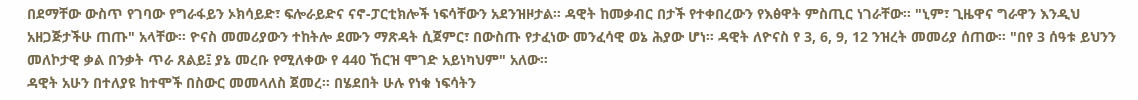በደማቸው ውስጥ የገባው የግራፋይን ኦክሳይድ፣ ፍሎራይድና ናኖ-ፓርቲክሎች ነፍሳቸውን አደንዝዞታል። ዳዊት ከመቃብር በታች የተቀበረውን የእፅዋት ምስጢር ነገራቸው። "ኒም፣ ጊዜዋና ግራዋን እንዲህ አዘጋጅታችሁ ጠጡ" አላቸው። ዮናስ መመሪያውን ተከትሎ ደሙን ማጽዳት ሲጀምር፣ በውስጡ የታፈነው መንፈሳዊ ወኔ ሕያው ሆነ። ዳዊት ለዮናስ የ 3, 6, 9, 12 ንዝረት መመሪያ ሰጠው። "በየ 3 ሰዓቱ ይህንን መለኮታዊ ቃል በንቃት ጥራ ጸልይ፤ ያኔ መረቡ የሚለቀው የ 440 ኸርዝ ሞገድ አይነካህም" አለው።
ዳዊት አሁን በተለያዩ ከተሞች በስውር መመላለስ ጀመረ። በሄደበት ሁሉ የነቁ ነፍሳትን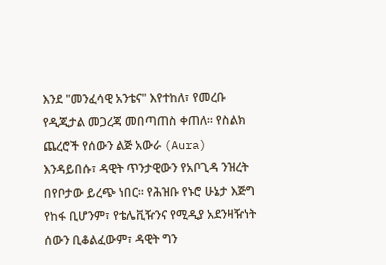እንደ "መንፈሳዊ አንቴና" እየተከለ፣ የመረቡ የዲጂታል መጋረጃ መበጣጠስ ቀጠለ። የስልክ ጨረሮች የሰውን ልጅ አውራ (Aura) እንዳይበሱ፣ ዳዊት ጥንታዊውን የአቦጊዳ ንዝረት በየቦታው ይረጭ ነበር። የሕዝቡ የኑሮ ሁኔታ እጅግ የከፋ ቢሆንም፣ የቴሌቪዥንና የሚዲያ አደንዛዥነት ሰውን ቢቆልፈውም፣ ዳዊት ግን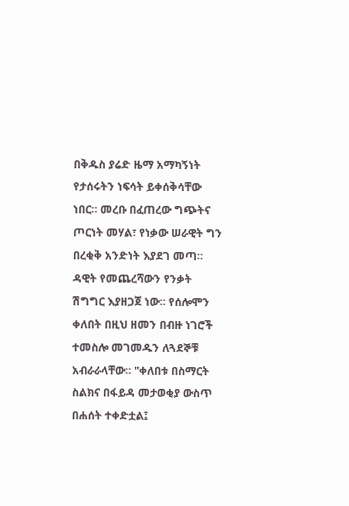በቅዱስ ያሬድ ዜማ አማካኝነት የታሰሩትን ነፍሳት ይቀሰቅሳቸው ነበር። መረቡ በፈጠረው ግጭትና ጦርነት መሃል፣ የነቃው ሠራዊት ግን በረቂቅ አንድነት እያደገ መጣ።
ዳዊት የመጨረሻውን የንቃት ሽግግር እያዘጋጀ ነው። የሰሎሞን ቀለበት በዚህ ዘመን በብዙ ነገሮች ተመስሎ መገመዱን ለጓደኞቹ አብራራላቸው። "ቀለበቱ በስማርት ስልክና በፋይዳ መታወቂያ ውስጥ በሐሰት ተቀድቷል፤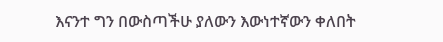እናንተ ግን በውስጣችሁ ያለውን እውነተኛውን ቀለበት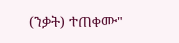(ንቃት) ተጠቀሙ"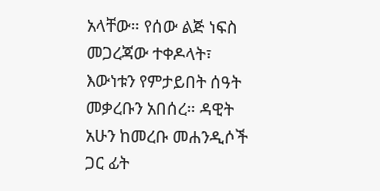አላቸው። የሰው ልጅ ነፍስ መጋረጃው ተቀዶላት፣ እውነቱን የምታይበት ሰዓት መቃረቡን አበሰረ። ዳዊት አሁን ከመረቡ መሐንዲሶች ጋር ፊት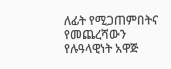ለፊት የሚጋጠምበትና የመጨረሻውን የሉዓላዊነት አዋጅ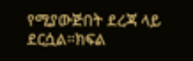የሚያውጅበት ደረጃ ላይ ደርሷል።ክፍል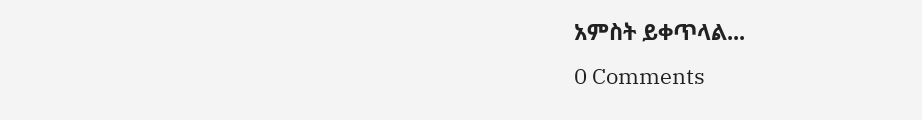አምስት ይቀጥላል...
0 Comments